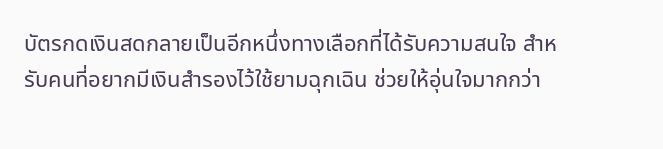บัตรกดเงินสดกลายเป็นอีกหนึ่งทางเลือกที่ได้รับความสนใจ สำหรับคนที่อยากมีเงินสำรองไว้ใช้ยามฉุกเฉิน ช่วยให้อุ่นใจมากกว่า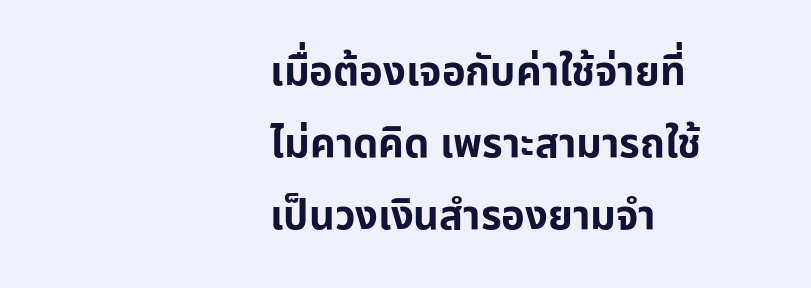เมื่อต้องเจอกับค่าใช้จ่ายที่ไม่คาดคิด เพราะสามารถใช้เป็นวงเงินสำรองยามจำ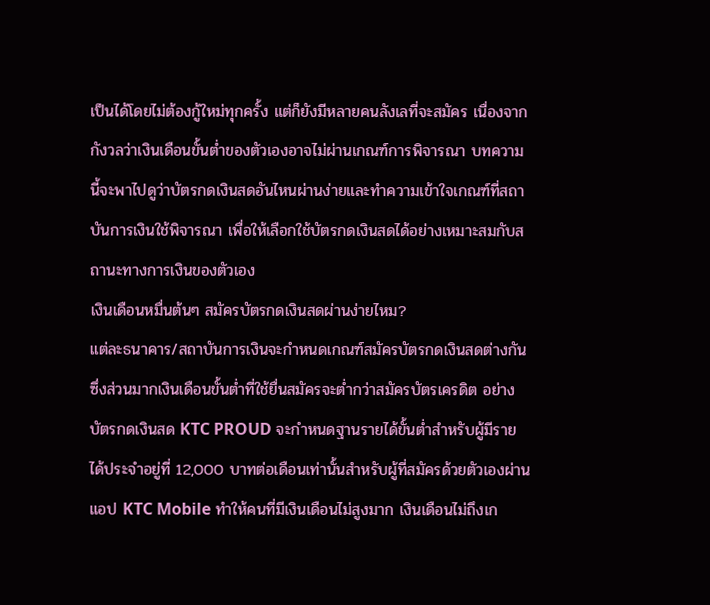เป็นได้โดยไม่ต้องกู้ใหม่ทุกครั้ง แต่ก็ยังมีหลายคนลังเลที่จะสมัคร เนื่องจากกังวลว่าเงินเดือนขั้นต่ำของตัวเองอาจไม่ผ่านเกณฑ์การพิจารณา บทความนี้จะพาไปดูว่าบัตรกดเงินสดอันไหนผ่านง่ายและทำความเข้าใจเกณฑ์ที่สถาบันการเงินใช้พิจารณา เพื่อให้เลือกใช้บัตรกดเงินสดได้อย่างเหมาะสมกับสถานะทางการเงินของตัวเอง
เงินเดือนหมื่นต้นๆ สมัครบัตรกดเงินสดผ่านง่ายไหม?
แต่ละธนาคาร/สถาบันการเงินจะกำหนดเกณฑ์สมัครบัตรกดเงินสดต่างกัน ซึ่งส่วนมากเงินเดือนขั้นต่ำที่ใช้ยื่นสมัครจะต่ำกว่าสมัครบัตรเครดิต อย่างบัตรกดเงินสด KTC PROUD จะกำหนดฐานรายได้ขั้นต่ำสำหรับผู้มีรายได้ประจำอยู่ที่ 12,000 บาทต่อเดือนเท่านั้นสำหรับผู้ที่สมัครด้วยตัวเองผ่านแอป KTC Mobile ทำให้คนที่มีเงินเดือนไม่สูงมาก เงินเดือนไม่ถึงเก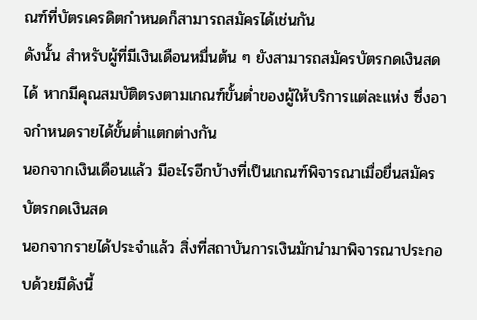ณฑ์ที่บัตรเครดิตกำหนดก็สามารถสมัครได้เช่นกัน
ดังนั้น สำหรับผู้ที่มีเงินเดือนหมื่นต้น ๆ ยังสามารถสมัครบัตรกดเงินสดได้ หากมีคุณสมบัติตรงตามเกณฑ์ขั้นต่ำของผู้ให้บริการแต่ละแห่ง ซึ่งอาจกำหนดรายได้ขั้นต่ำแตกต่างกัน
นอกจากเงินเดือนแล้ว มีอะไรอีกบ้างที่เป็นเกณฑ์พิจารณาเมื่อยื่นสมัครบัตรกดเงินสด
นอกจากรายได้ประจำแล้ว สิ่งที่สถาบันการเงินมักนำมาพิจารณาประกอบด้วยมีดังนี้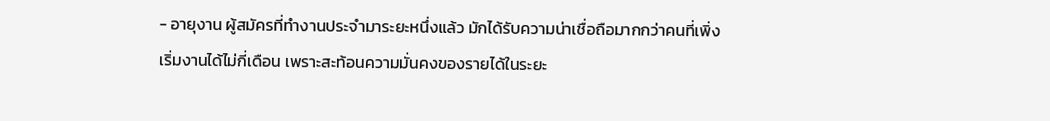- อายุงาน ผู้สมัครที่ทำงานประจำมาระยะหนึ่งแล้ว มักได้รับความน่าเชื่อถือมากกว่าคนที่เพิ่งเริ่มงานได้ไม่กี่เดือน เพราะสะท้อนความมั่นคงของรายได้ในระยะ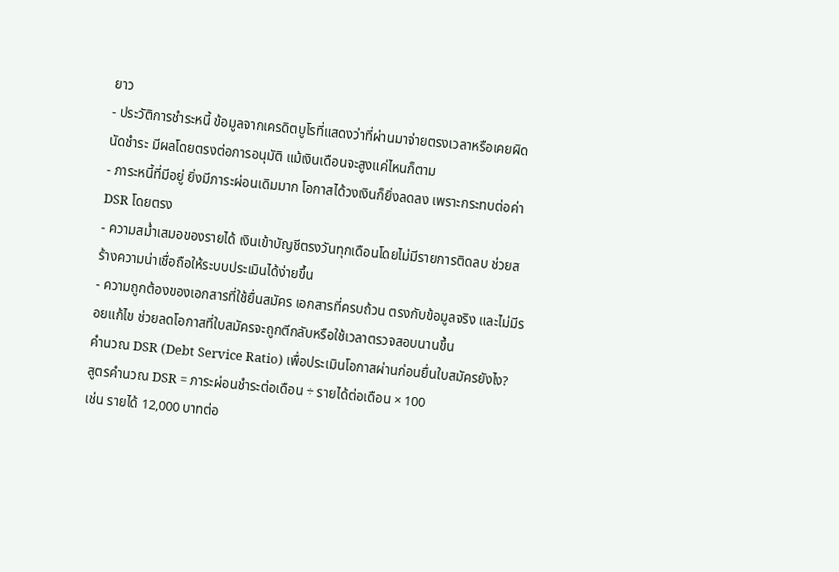ยาว
- ประวัติการชำระหนี้ ข้อมูลจากเครดิตบูโรที่แสดงว่าที่ผ่านมาจ่ายตรงเวลาหรือเคยผิดนัดชำระ มีผลโดยตรงต่อการอนุมัติ แม้เงินเดือนจะสูงแค่ไหนก็ตาม
- ภาระหนี้ที่มีอยู่ ยิ่งมีภาระผ่อนเดิมมาก โอกาสได้วงเงินก็ยิ่งลดลง เพราะกระทบต่อค่า DSR โดยตรง
- ความสม่ำเสมอของรายได้ เงินเข้าบัญชีตรงวันทุกเดือนโดยไม่มีรายการติดลบ ช่วยสร้างความน่าเชื่อถือให้ระบบประเมินได้ง่ายขึ้น
- ความถูกต้องของเอกสารที่ใช้ยื่นสมัคร เอกสารที่ครบถ้วน ตรงกับข้อมูลจริง และไม่มีรอยแก้ไข ช่วยลดโอกาสที่ใบสมัครจะถูกตีกลับหรือใช้เวลาตรวจสอบนานขึ้น
คำนวณ DSR (Debt Service Ratio) เพื่อประเมินโอกาสผ่านก่อนยื่นใบสมัครยังไง?
สูตรคำนวณ DSR = ภาระผ่อนชำระต่อเดือน ÷ รายได้ต่อเดือน × 100
เช่น รายได้ 12,000 บาทต่อ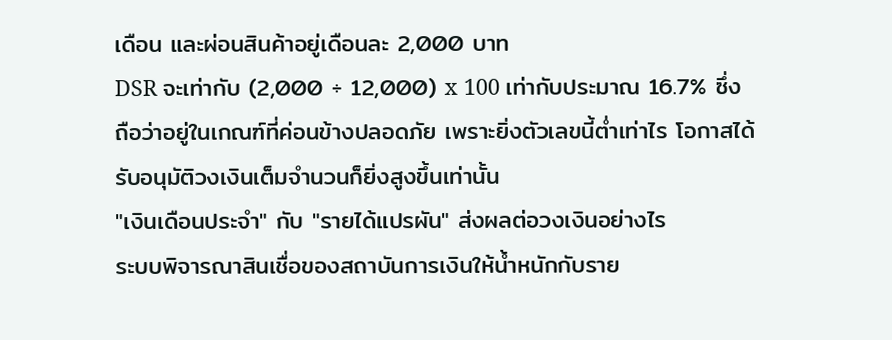เดือน และผ่อนสินค้าอยู่เดือนละ 2,000 บาท
DSR จะเท่ากับ (2,000 ÷ 12,000) x 100 เท่ากับประมาณ 16.7% ซึ่งถือว่าอยู่ในเกณฑ์ที่ค่อนข้างปลอดภัย เพราะยิ่งตัวเลขนี้ต่ำเท่าไร โอกาสได้รับอนุมัติวงเงินเต็มจำนวนก็ยิ่งสูงขึ้นเท่านั้น
"เงินเดือนประจำ" กับ "รายได้แปรผัน" ส่งผลต่อวงเงินอย่างไร
ระบบพิจารณาสินเชื่อของสถาบันการเงินให้น้ำหนักกับราย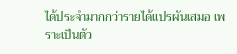ได้ประจำมากกว่ารายได้แปรผันเสมอ เพราะเป็นตัว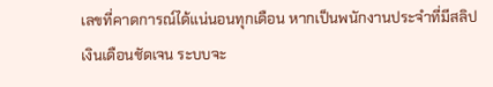เลขที่คาดการณ์ได้แน่นอนทุกเดือน หากเป็นพนักงานประจำที่มีสลิปเงินเดือนชัดเจน ระบบจะ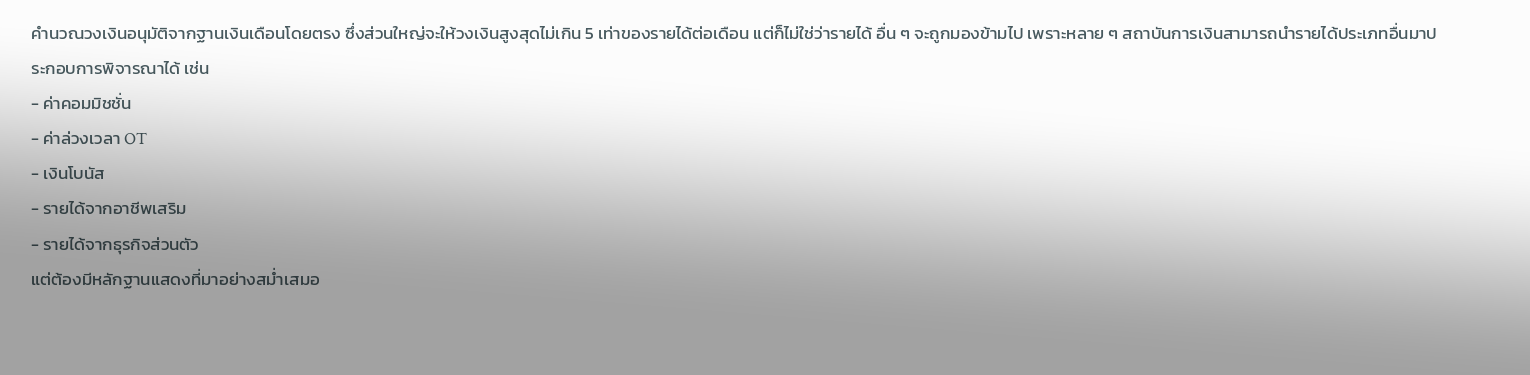คำนวณวงเงินอนุมัติจากฐานเงินเดือนโดยตรง ซึ่งส่วนใหญ่จะให้วงเงินสูงสุดไม่เกิน 5 เท่าของรายได้ต่อเดือน แต่ก็ไม่ใช่ว่ารายได้ อื่น ๆ จะถูกมองข้ามไป เพราะหลาย ๆ สถาบันการเงินสามารถนำรายได้ประเภทอื่นมาประกอบการพิจารณาได้ เช่น
- ค่าคอมมิชชั่น
- ค่าล่วงเวลา OT
- เงินโบนัส
- รายได้จากอาชีพเสริม
- รายได้จากธุรกิจส่วนตัว
แต่ต้องมีหลักฐานแสดงที่มาอย่างสม่ำเสมอ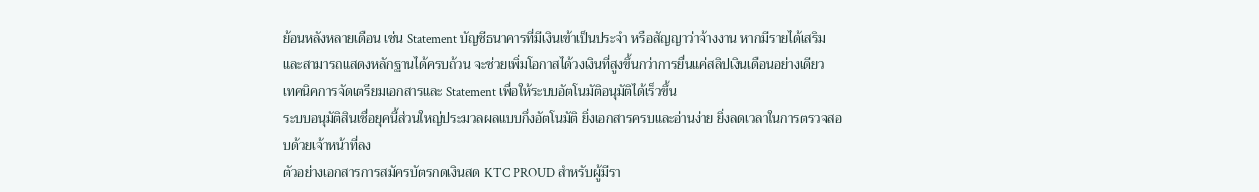ย้อนหลังหลายเดือน เช่น Statement บัญชีธนาคารที่มีเงินเข้าเป็นประจำ หรือสัญญาว่าจ้างงาน หากมีรายได้เสริมและสามารถแสดงหลักฐานได้ครบถ้วน จะช่วยเพิ่มโอกาสได้วงเงินที่สูงขึ้นกว่าการยื่นแค่สลิปเงินเดือนอย่างเดียว
เทคนิคการจัดเตรียมเอกสารและ Statement เพื่อให้ระบบอัตโนมัติอนุมัติได้เร็วขึ้น
ระบบอนุมัติสินเชื่อยุคนี้ส่วนใหญ่ประมวลผลแบบกึ่งอัตโนมัติ ยิ่งเอกสารครบและอ่านง่าย ยิ่งลดเวลาในการตรวจสอบด้วยเจ้าหน้าที่ลง
ตัวอย่างเอกสารการสมัครบัตรกดเงินสด KTC PROUD สำหรับผู้มีรา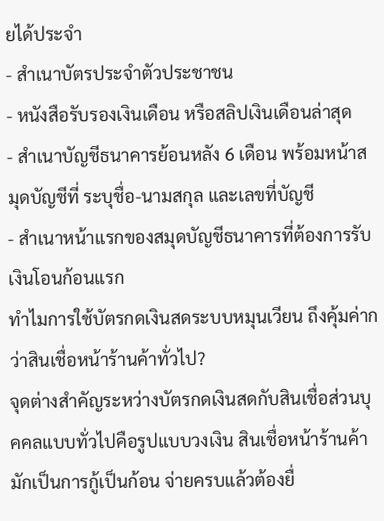ยได้ประจำ
- สำเนาบัตรประจำตัวประชาชน
- หนังสือรับรองเงินเดือน หรือสลิปเงินเดือนล่าสุด
- สำเนาบัญชีธนาคารย้อนหลัง 6 เดือน พร้อมหน้าสมุดบัญชีที่ ระบุชื่อ-นามสกุล และเลขที่บัญชี
- สำเนาหน้าแรกของสมุดบัญชีธนาคารที่ต้องการรับเงินโอนก้อนแรก
ทำไมการใช้บัตรกดเงินสดระบบหมุนเวียน ถึงคุ้มค่ากว่าสินเชื่อหน้าร้านค้าทั่วไป?
จุดต่างสำคัญระหว่างบัตรกดเงินสดกับสินเชื่อส่วนบุคคลแบบทั่วไปคือรูปแบบวงเงิน สินเชื่อหน้าร้านค้ามักเป็นการกู้เป็นก้อน จ่ายครบแล้วต้องยื่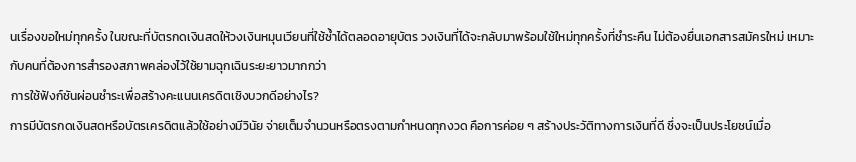นเรื่องขอใหม่ทุกครั้ง ในขณะที่บัตรกดเงินสดให้วงเงินหมุนเวียนที่ใช้ซ้ำได้ตลอดอายุบัตร วงเงินที่ได้จะกลับมาพร้อมใช้ใหม่ทุกครั้งที่ชำระคืน ไม่ต้องยื่นเอกสารสมัครใหม่ เหมาะกับคนที่ต้องการสำรองสภาพคล่องไว้ใช้ยามฉุกเฉินระยะยาวมากกว่า
การใช้ฟังก์ชันผ่อนชำระเพื่อสร้างคะแนนเครดิตเชิงบวกดีอย่างไร?
การมีบัตรกดเงินสดหรือบัตรเครดิตแล้วใช้อย่างมีวินัย จ่ายเต็มจำนวนหรือตรงตามกำหนดทุกงวด คือการค่อย ๆ สร้างประวัติทางการเงินที่ดี ซึ่งจะเป็นประโยชน์เมื่อ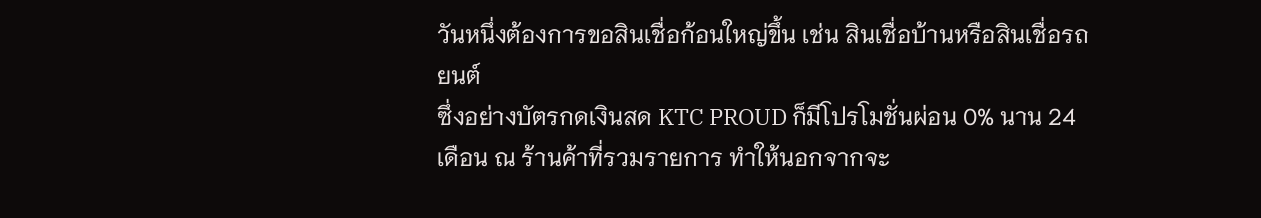วันหนึ่งต้องการขอสินเชื่อก้อนใหญ่ขึ้น เช่น สินเชื่อบ้านหรือสินเชื่อรถยนต์
ซึ่งอย่างบัตรกดเงินสด KTC PROUD ก็มีโปรโมชั่นผ่อน 0% นาน 24 เดือน ณ ร้านค้าที่รวมรายการ ทำให้นอกจากจะ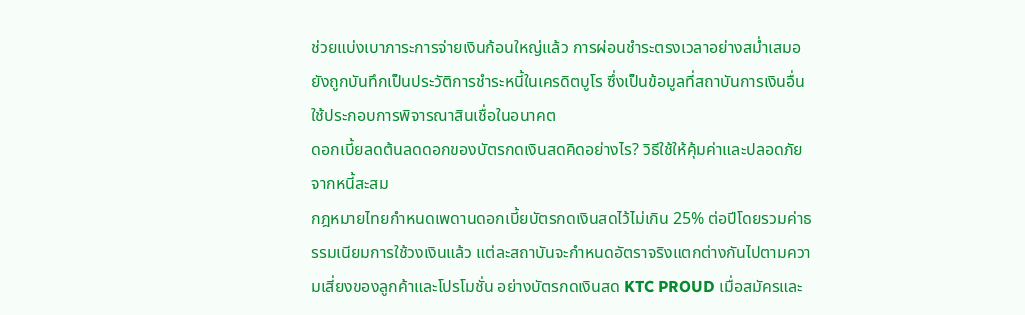ช่วยแบ่งเบาภาระการจ่ายเงินก้อนใหญ่แล้ว การผ่อนชำระตรงเวลาอย่างสม่ำเสมอยังถูกบันทึกเป็นประวัติการชำระหนี้ในเครดิตบูโร ซึ่งเป็นข้อมูลที่สถาบันการเงินอื่นใช้ประกอบการพิจารณาสินเชื่อในอนาคต
ดอกเบี้ยลดต้นลดดอกของบัตรกดเงินสดคิดอย่างไร? วิธีใช้ให้คุ้มค่าและปลอดภัยจากหนี้สะสม
กฎหมายไทยกำหนดเพดานดอกเบี้ยบัตรกดเงินสดไว้ไม่เกิน 25% ต่อปีโดยรวมค่าธรรมเนียมการใช้วงเงินแล้ว แต่ละสถาบันจะกำหนดอัตราจริงแตกต่างกันไปตามความเสี่ยงของลูกค้าและโปรโมชั่น อย่างบัตรกดเงินสด KTC PROUD เมื่อสมัครและ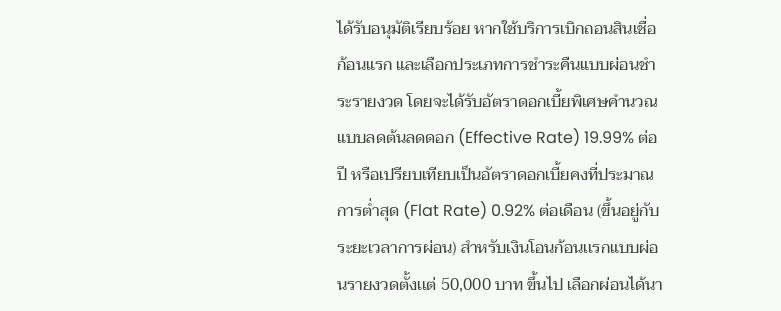ได้รับอนุมัติเรียบร้อย หากใช้บริการเบิกถอนสินเชื่อก้อนแรก และเลือกประเภทการชำระคืนแบบผ่อนชำระรายงวด โดยจะได้รับอัตราดอกเบี้ยพิเศษคำนวณแบบลดต้นลดดอก (Effective Rate) 19.99% ต่อปี หรือเปรียบเทียบเป็นอัตราดอกเบี้ยคงที่ประมาณการต่ำสุด (Flat Rate) 0.92% ต่อเดือน (ขึ้นอยู่กับระยะเวลาการผ่อน) สำหรับเงินโอนก้อนเเรกแบบผ่อนรายงวดตั้งเเต่ 50,000 บาท ขึ้นไป เลือกผ่อนได้นา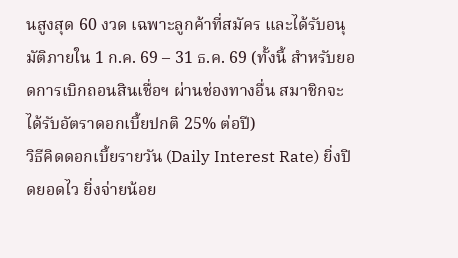นสูงสุด 60 งวด เฉพาะลูกค้าที่สมัคร และได้รับอนุมัติภายใน 1 ก.ค. 69 – 31 ธ.ค. 69 (ทั้งนี้ สำหรับยอดการเบิกถอนสินเชื่อฯ ผ่านช่องทางอื่น สมาชิกจะได้รับอัตราดอกเบี้ยปกติ 25% ต่อปี)
วิธีคิดดอกเบี้ยรายวัน (Daily Interest Rate) ยิ่งปิดยอดไว ยิ่งจ่ายน้อย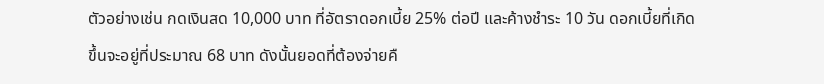ตัวอย่างเช่น กดเงินสด 10,000 บาท ที่อัตราดอกเบี้ย 25% ต่อปี และค้างชำระ 10 วัน ดอกเบี้ยที่เกิดขึ้นจะอยู่ที่ประมาณ 68 บาท ดังนั้นยอดที่ต้องจ่ายคื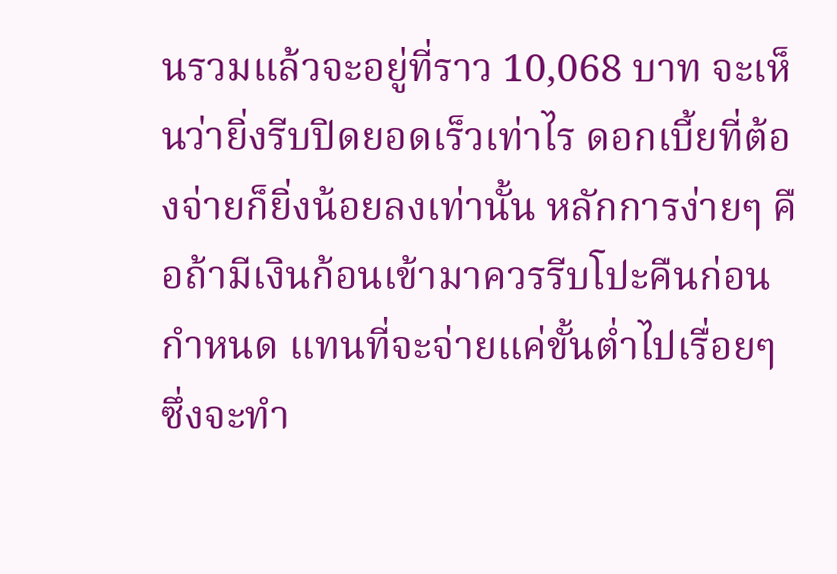นรวมแล้วจะอยู่ที่ราว 10,068 บาท จะเห็นว่ายิ่งรีบปิดยอดเร็วเท่าไร ดอกเบี้ยที่ต้องจ่ายก็ยิ่งน้อยลงเท่านั้น หลักการง่ายๆ คือถ้ามีเงินก้อนเข้ามาควรรีบโปะคืนก่อนกำหนด แทนที่จะจ่ายแค่ขั้นต่ำไปเรื่อยๆ ซึ่งจะทำ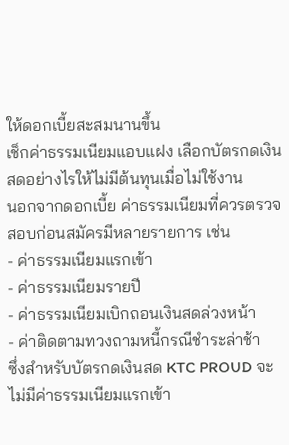ให้ดอกเบี้ยสะสมนานขึ้น
เช็กค่าธรรมเนียมแอบแฝง เลือกบัตรกดเงินสดอย่างไรให้ไม่มีต้นทุนเมื่อไม่ใช้งาน
นอกจากดอกเบี้ย ค่าธรรมเนียมที่ควรตรวจสอบก่อนสมัครมีหลายรายการ เช่น
- ค่าธรรมเนียมแรกเข้า
- ค่าธรรมเนียมรายปี
- ค่าธรรมเนียมเบิกถอนเงินสดล่วงหน้า
- ค่าติดตามทวงถามหนี้กรณีชำระล่าช้า
ซึ่งสำหรับบัตรกดเงินสด KTC PROUD จะไม่มีค่าธรรมเนียมแรกเข้า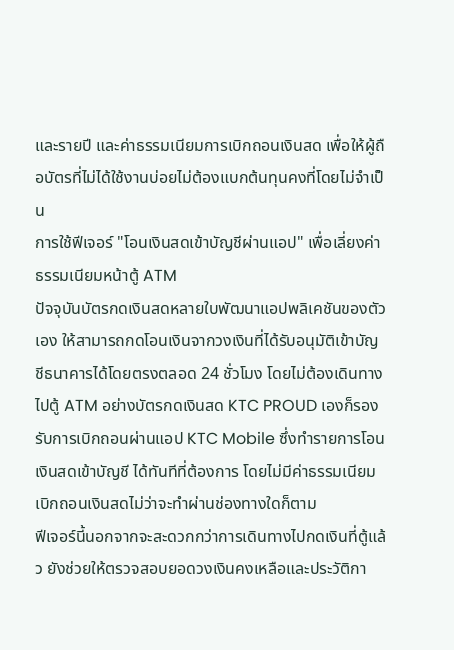และรายปี และค่าธรรมเนียมการเบิกถอนเงินสด เพื่อให้ผู้ถือบัตรที่ไม่ได้ใช้งานบ่อยไม่ต้องแบกต้นทุนคงที่โดยไม่จำเป็น
การใช้ฟีเจอร์ "โอนเงินสดเข้าบัญชีผ่านแอป" เพื่อเลี่ยงค่าธรรมเนียมหน้าตู้ ATM
ปัจจุบันบัตรกดเงินสดหลายใบพัฒนาแอปพลิเคชันของตัวเอง ให้สามารถกดโอนเงินจากวงเงินที่ได้รับอนุมัติเข้าบัญชีธนาคารได้โดยตรงตลอด 24 ชั่วโมง โดยไม่ต้องเดินทางไปตู้ ATM อย่างบัตรกดเงินสด KTC PROUD เองก็รองรับการเบิกถอนผ่านแอป KTC Mobile ซึ่งทำรายการโอนเงินสดเข้าบัญชี ได้ทันทีที่ต้องการ โดยไม่มีค่าธรรมเนียมเบิกถอนเงินสดไม่ว่าจะทำผ่านช่องทางใดก็ตาม
ฟีเจอร์นี้นอกจากจะสะดวกกว่าการเดินทางไปกดเงินที่ตู้แล้ว ยังช่วยให้ตรวจสอบยอดวงเงินคงเหลือและประวัติกา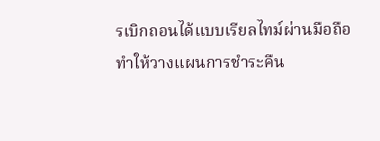รเบิกถอนได้แบบเรียลไทม์ผ่านมือถือ ทำให้วางแผนการชำระคืน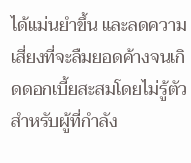ได้แม่นยำขึ้น และลดความเสี่ยงที่จะลืมยอดค้างจนเกิดดอกเบี้ยสะสมโดยไม่รู้ตัว
สำหรับผู้ที่กำลัง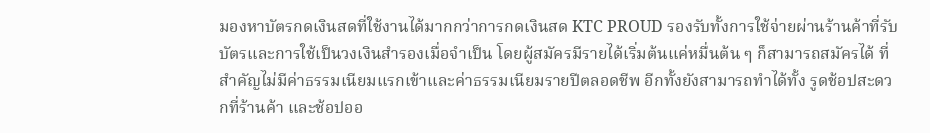มองหาบัตรกดเงินสดที่ใช้งานได้มากกว่าการกดเงินสด KTC PROUD รองรับทั้งการใช้จ่ายผ่านร้านค้าที่รับบัตรและการใช้เป็นวงเงินสำรองเมื่อจำเป็น โดยผู้สมัครมีรายได้เริ่มต้นแค่หมื่นต้น ๆ ก็สามารถสมัครได้ ที่สำคัญไม่มีค่าธรรมเนียมแรกเข้าและค่าธรรมเนียมรายปีตลอดชีพ อีกทั้งยังสามารถทำได้ทั้ง รูดช้อปสะดวกที่ร้านค้า และช้อปออ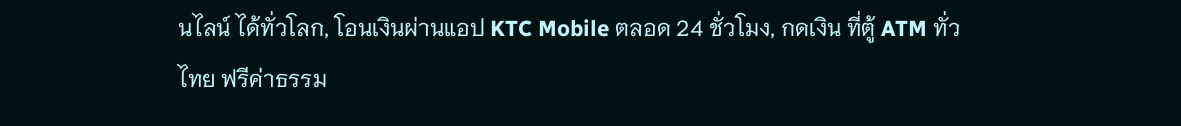นไลน์ ได้ทั่วโลก, โอนเงินผ่านแอป KTC Mobile ตลอด 24 ชั่วโมง, กดเงิน ที่ตู้ ATM ทั่วไทย ฟรีค่าธรรม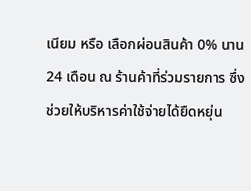เนียม หรือ เลือกผ่อนสินค้า 0% นาน 24 เดือน ณ ร้านค้าที่ร่วมรายการ ซึ่งช่วยให้บริหารค่าใช้จ่ายได้ยืดหยุ่น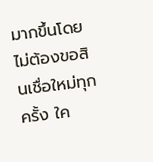มากขึ้นโดยไม่ต้องขอสินเชื่อใหม่ทุกครั้ง ใค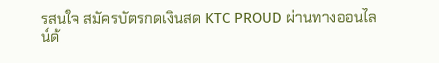รสนใจ สมัครบัตรกดเงินสด KTC PROUD ผ่านทางออนไลน์ด้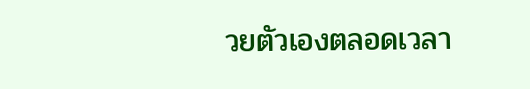วยตัวเองตลอดเวลา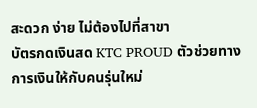สะดวก ง่าย ไม่ต้องไปที่สาขา
บัตรกดเงินสด KTC PROUD ตัวช่วยทางการเงินให้กับคนรุ่นใหม่